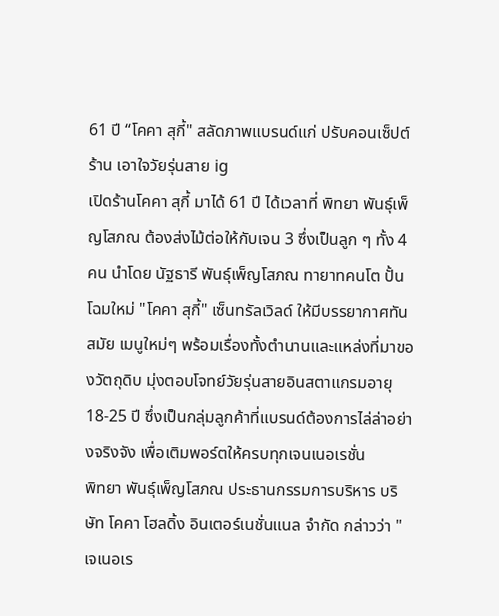61 ปี “โคคา สุกี้" สลัดภาพแบรนด์แก่ ปรับคอนเซ็ปต์ร้าน เอาใจวัยรุ่นสาย ig
เปิดร้านโคคา สุกี้ มาได้ 61 ปี ได้เวลาที่ พิทยา พันธุ์เพ็ญโสภณ ต้องส่งไม้ต่อให้กับเจน 3 ซึ่งเป็นลูก ๆ ทั้ง 4 คน นำโดย นัฐธารี พันธุ์เพ็ญโสภณ ทายาทคนโต ปั้นโฉมใหม่ "โคคา สุกี้" เซ็นทรัลเวิลด์ ให้มีบรรยากาศทันสมัย เมนูใหม่ๆ พร้อมเรื่องทั้งตำนานและแหล่งที่มาของวัตถุดิบ มุ่งตอบโจทย์วัยรุ่นสายอินสตาแกรมอายุ 18-25 ปี ซึ่งเป็นกลุ่มลูกค้าที่แบรนด์ต้องการไล่ล่าอย่างจริงจัง เพื่อเติมพอร์ตให้ครบทุกเจนเนอเรชั่น
พิทยา พันธุ์เพ็ญโสภณ ประธานกรรมการบริหาร บริษัท โคคา โฮลดิ้ง อินเตอร์เนชั่นแนล จำกัด กล่าวว่า "เจเนอเร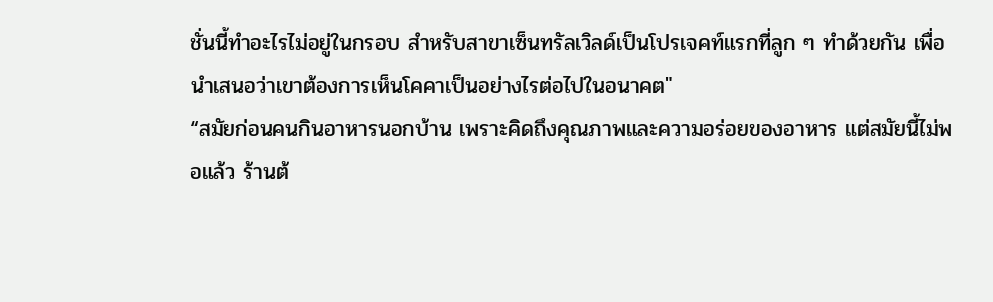ชั่นนี้ทำอะไรไม่อยู่ในกรอบ สำหรับสาขาเซ็นทรัลเวิลด์เป็นโปรเจคท์แรกที่ลูก ๆ ทำด้วยกัน เพื่อนำเสนอว่าเขาต้องการเห็นโคคาเป็นอย่างไรต่อไปในอนาคต"
“สมัยก่อนคนกินอาหารนอกบ้าน เพราะคิดถึงคุณภาพและความอร่อยของอาหาร แต่สมัยนี้ไม่พอแล้ว ร้านต้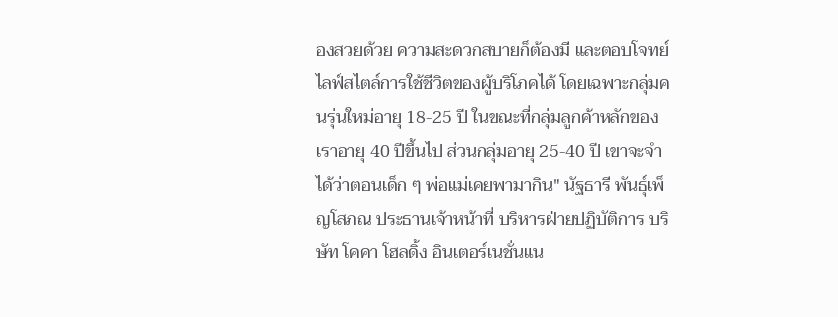องสวยด้วย ความสะดวกสบายก็ต้องมี และตอบโจทย์ไลฟ์สไตล์การใช้ชีวิตของผู้บริโภคได้ โดยเฉพาะกลุ่มคนรุ่นใหม่อายุ 18-25 ปี ในขณะที่กลุ่มลูกค้าหลักของเราอายุ 40 ปีขึ้นไป ส่วนกลุ่มอายุ 25-40 ปี เขาจะจำได้ว่าตอนเด็ก ๆ พ่อแม่เคยพามากิน" นัฐธารี พันธ์ุเพ็ญโสภณ ประธานเจ้าหน้าที่ บริหารฝ่ายปฏิบัติการ บริษัท โคคา โฮลดิ้ง อินเตอร์เนชั่นแน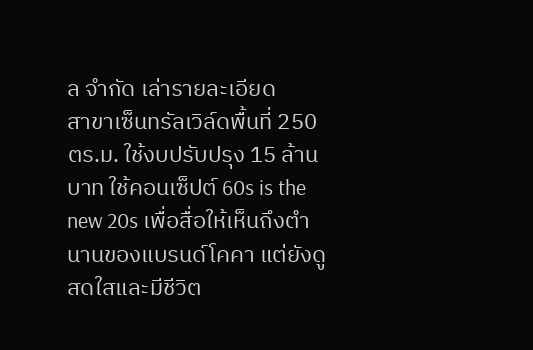ล จำกัด เล่ารายละเอียด
สาขาเซ็นทรัลเวิล์ดพื้นที่ 250 ตร.ม. ใช้งบปรับปรุง 15 ล้านบาท ใช้คอนเซ็ปต์ 60s is the new 20s เพื่อสื่อให้เห็นถึงตำนานของแบรนด์โคคา แต่ยังดูสดใสและมีชีวิต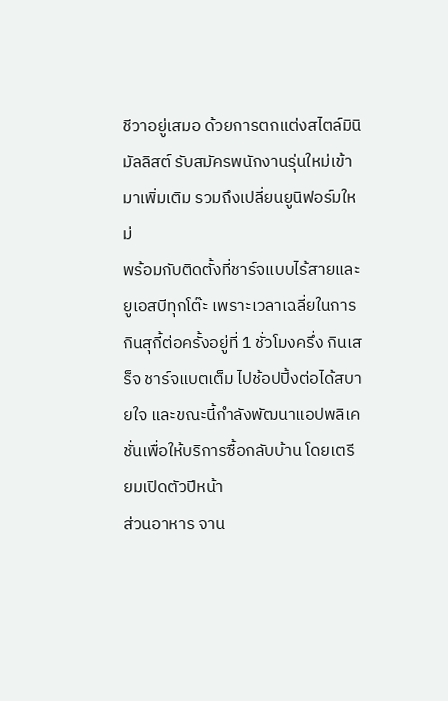ชีวาอยู่เสมอ ด้วยการตกแต่งสไตล์มินิมัลลิสต์ รับสมัครพนักงานรุ่นใหม่เข้ามาเพิ่มเติม รวมถึงเปลี่ยนยูนิฟอร์มใหม่
พร้อมกับติดตั้งที่ชาร์จแบบไร้สายและยูเอสบีทุกโต๊ะ เพราะเวลาเฉลี่ยในการกินสุกี้ต่อครั้งอยู่ที่ 1 ชั่วโมงครึ่ง กินเสร็จ ชาร์จแบตเต็ม ไปช้อปปิ้งต่อได้สบายใจ และขณะนี้กำลังพัฒนาแอปพลิเคชั่นเพื่อให้บริการซื้อกลับบ้าน โดยเตรียมเปิดตัวปีหน้า
ส่วนอาหาร จาน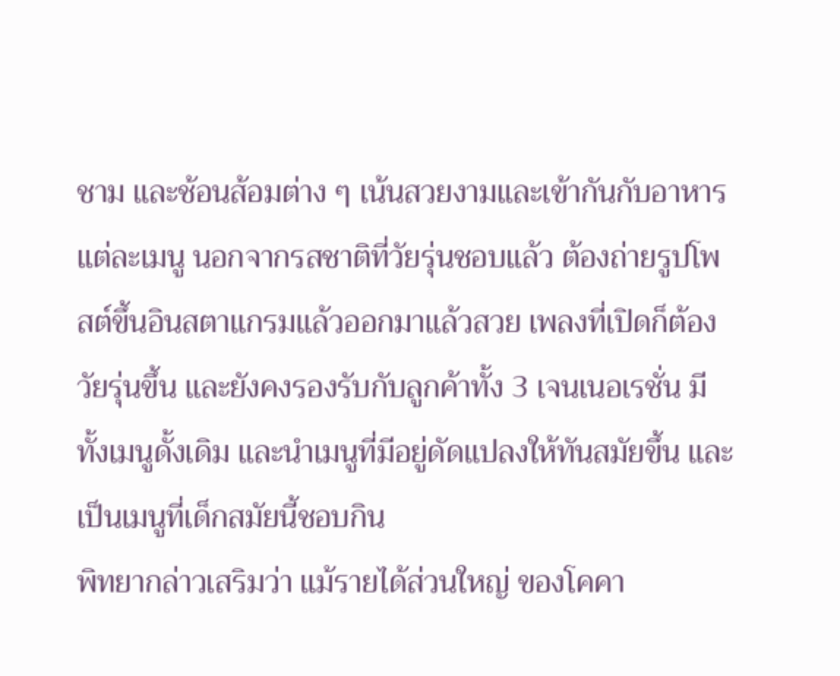ชาม และช้อนส้อมต่าง ๆ เน้นสวยงามและเข้ากันกับอาหารแต่ละเมนู นอกจากรสชาติที่วัยรุ่นชอบแล้ว ต้องถ่ายรูปโพสต์ขึ้นอินสตาแกรมแล้วออกมาแล้วสวย เพลงที่เปิดก็ต้องวัยรุ่นขึ้น และยังคงรองรับกับลูกค้าทั้ง 3 เจนเนอเรชั่น มีทั้งเมนูดั้งเดิม และนำเมนูที่มีอยู่ดัดแปลงให้ทันสมัยขึ้น และเป็นเมนูที่เด็กสมัยนี้ชอบกิน
พิทยากล่าวเสริมว่า แม้รายได้ส่วนใหญ่ ของโคคา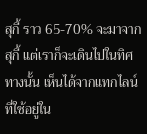สุกี้ ราว 65-70% จะมาจากสุกี้ แต่เราก็จะเดินไปในทิศทางนั้น เห็นได้จากแทกไลน์ที่ใช้อยู่ใน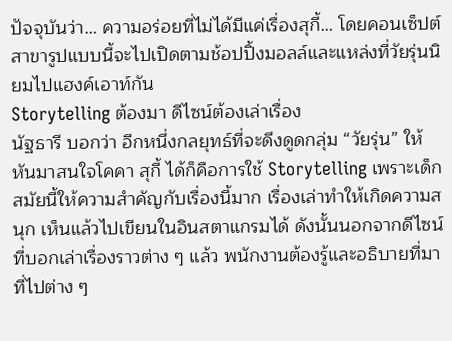ปัจจุบันว่า… ความอร่อยที่ไม่ได้มีแค่เรื่องสุกี้… โดยคอนเซ็ปต์สาขารูปแบบนี้จะไปเปิดตามช้อปปิ้งมอลล์และแหล่งที่วัยรุ่นนิยมไปแฮงค์เอาท์กัน
Storytelling ต้องมา ดีไซน์ต้องเล่าเรื่อง
นัฐธารี บอกว่า อีกหนึ่งกลยุทธ์ที่จะดึงดูดกลุ่ม “วัยรุ่น” ให้หันมาสนใจโคคา สุกี้ ได้ก็คือการใช้ Storytelling เพราะเด็กสมัยนี้ให้ความสำคัญกับเรื่องนี้มาก เรื่องเล่าทำให้เกิดความสนุก เห็นแล้วไปเขียนในอินสตาแกรมได้ ดังนั้นนอกจากดีไซน์ที่บอกเล่าเรื่องราวต่าง ๆ แล้ว พนักงานต้องรู้และอธิบายที่มาที่ไปต่าง ๆ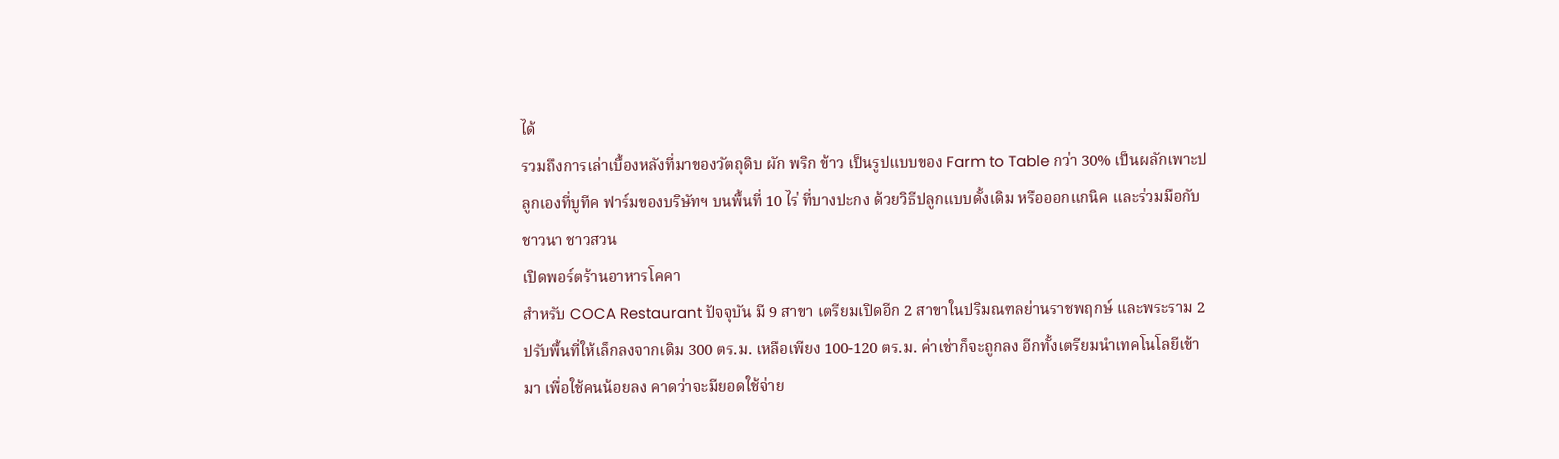ได้
รวมถึงการเล่าเบื้องหลังที่มาของวัตถุดิบ ผัก พริก ข้าว เป็นรูปแบบของ Farm to Table กว่า 30% เป็นผลักเพาะปลูกเองที่บูทีค ฟาร์มของบริษัทฯ บนพื้นที่ 10 ไร่ ที่บางปะกง ด้วยวิธีปลูกแบบดั้งเดิม หรือออกแกนิค และร่วมมือกับ ชาวนา ชาวสวน
เปิดพอร์ตร้านอาหารโคคา
สำหรับ COCA Restaurant ปัจจุบัน มี 9 สาขา เตรียมเปิดอีก 2 สาขาในปริมณฑลย่านราชพฤกษ์ และพระราม 2 ปรับพื้นที่ให้เล็กลงจากเดิม 300 ตร.ม. เหลือเพียง 100-120 ตร.ม. ค่าเช่าก็จะถูกลง อีกทั้งเตรียมนำเทคโนโลยีเข้ามา เพื่อใช้คนน้อยลง คาดว่าจะมียอดใช้จ่าย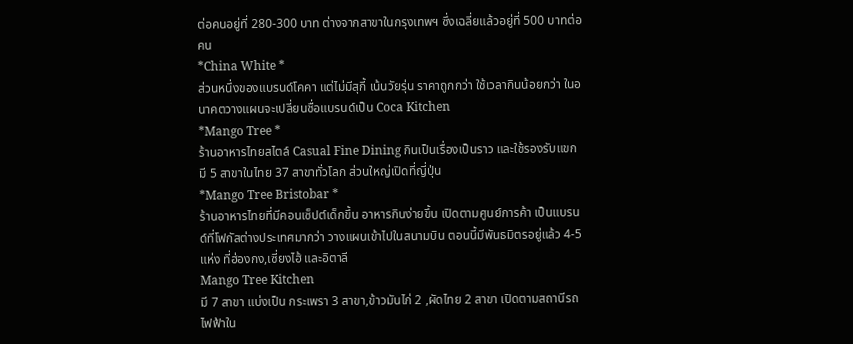ต่อคนอยู่ที่ 280-300 บาท ต่างจากสาขาในกรุงเทพฯ ซึ่งเฉลี่ยแล้วอยู่ที่ 500 บาทต่อคน
*China White *
ส่วนหนึ่งของแบรนด์โคคา แต่ไม่มีสุกี้ เน้นวัยรุ่น ราคาถูกกว่า ใช้เวลากินน้อยกว่า ในอนาคตวางแผนจะเปลี่ยนชื่อแบรนด์เป็น Coca Kitchen
*Mango Tree *
ร้านอาหารไทยสไตล์ Casual Fine Dining กินเป็นเรื่องเป็นราว และใช้รองรับแขก มี 5 สาขาในไทย 37 สาขาทั่วโลก ส่วนใหญ่เปิดที่ญี่ปุ่น
*Mango Tree Bristobar *
ร้านอาหารไทยที่มีคอนเซ็ปต์เด็กขึ้น อาหารกินง่ายขึ้น เปิดตามศูนย์การค้า เป็นแบรนด์ที่โฟกัสต่างประเทศมากว่า วางแผนเข้าไปในสนามบิน ตอนนี้มีพันธมิตรอยู่แล้ว 4-5 แห่ง ที่ฮ่องกง,เซี่ยงไฮ้ และอิตาลี
Mango Tree Kitchen
มี 7 สาขา แบ่งเป็น กระเพรา 3 สาขา,ข้าวมันไก่ 2 ,ผัดไทย 2 สาขา เปิดตามสถานีรถไฟฟ้าใน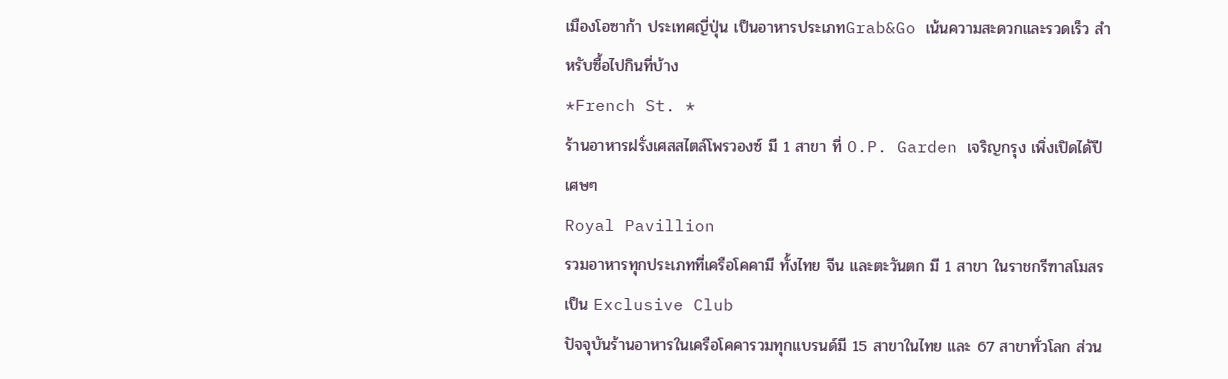เมืองโอซาก้า ประเทศญี่ปุ่น เป็นอาหารประเภทGrab&Go เน้นความสะดวกและรวดเร็ว สำหรับซื้อไปกินที่บ้าง
*French St. *
ร้านอาหารฝรั่งเศสสไตล์โพรวองซ์ มี 1 สาขา ที่ O.P. Garden เจริญกรุง เพิ่งเปิดได้ปีเศษๆ
Royal Pavillion
รวมอาหารทุกประเภทที่เครือโคคามี ทั้งไทย จีน และตะวันตก มี 1 สาขา ในราชกรีฑาสโมสร เป็น Exclusive Club
ปัจจุบันร้านอาหารในเครือโคคารวมทุกแบรนด์มี 15 สาขาในไทย และ 67 สาขาทั่วโลก ส่วน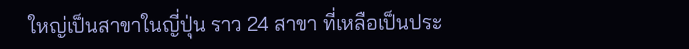ใหญ่เป็นสาขาในญี่ปุ่น ราว 24 สาขา ที่เหลือเป็นประ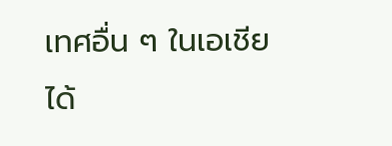เทศอื่น ๆ ในเอเชีย ได้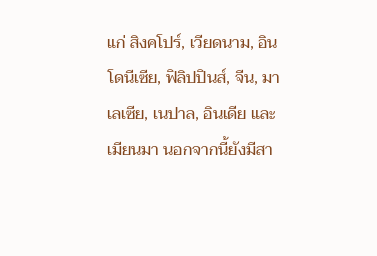แก่ สิงคโปร์, เวียดนาม, อินโดนีเซีย, ฟิลิปปินส์, จีน, มาเลเซีย, เนปาล, อินเดีย และเมียนมา นอกจากนี้ยังมีสา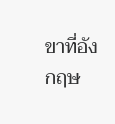ขาที่อังกฤษ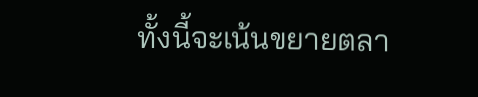ทั้งนี้จะเน้นขยายตลา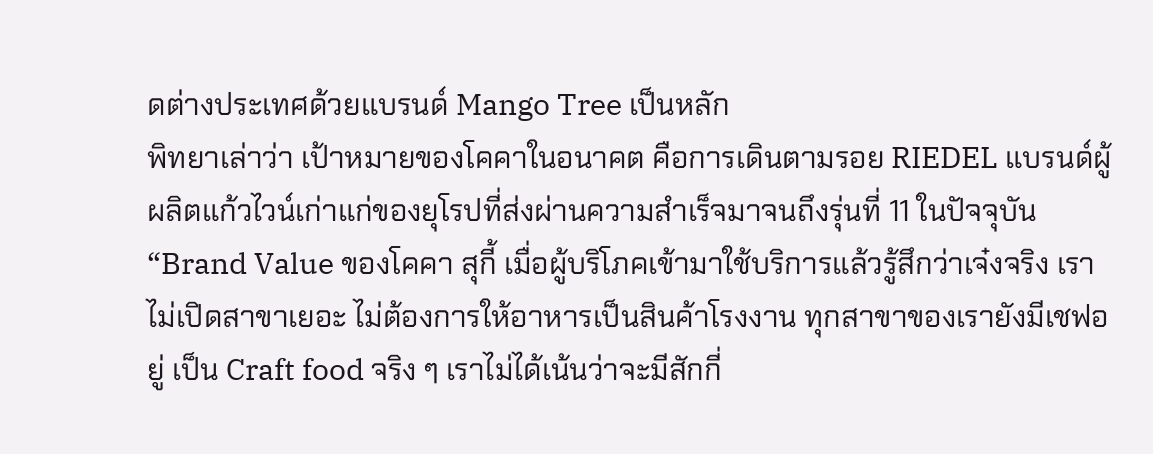ดต่างประเทศด้วยแบรนด์ Mango Tree เป็นหลัก
พิทยาเล่าว่า เป้าหมายของโคคาในอนาคต คือการเดินตามรอย RIEDEL แบรนด์ผู้ผลิตแก้วไวน์เก่าแก่ของยุโรปที่ส่งผ่านความสำเร็จมาจนถึงรุ่นที่ 11 ในปัจจุบัน
“Brand Value ของโคคา สุกี้ เมื่อผู้บริโภคเข้ามาใช้บริการแล้วรู้สึกว่าเจ๋งจริง เราไม่เปิดสาขาเยอะ ไม่ต้องการให้อาหารเป็นสินค้าโรงงาน ทุกสาขาของเรายังมีเชฟอยู่ เป็น Craft food จริง ๆ เราไม่ได้เน้นว่าจะมีสักกี่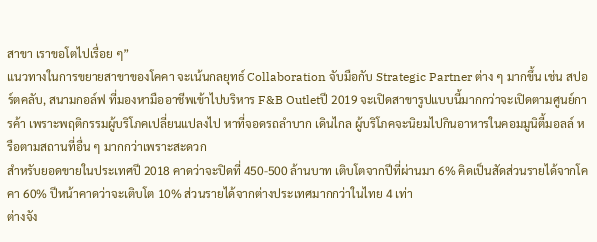สาขา เราขอโตไปเรื่อย ๆ”
แนวทางในการขยายสาขาของโคคา จะเน้นกลยุทธ์ Collaboration จับมือกับ Strategic Partner ต่าง ๆ มากขึ้น เช่น สปอร์ตคลับ, สนามกอล์ฟ ที่มองหามืออาชีพเข้าไปบริหาร F&B Outletปี 2019 จะเปิดสาขารูปแบบนี้มากกว่าจะเปิดตามศูนย์การค้า เพราะพฤติกรรมผู้บริโภคเปลี่ยนแปลงไป หาที่จอดรถลำบาก เดินไกล ผู้บริโภคจะนิยมไปกินอาหารในคอมมูนิตี้มอลล์ หรือตามสถานที่อื่น ๆ มากกว่าเพราะสะดวก
สำหรับยอดขายในประเทศปี 2018 คาดว่าจะปิดที่ 450-500 ล้านบาท เติบโตจากปีที่ผ่านมา 6% คิดเป็นสัดส่วนรายได้จากโคคา 60% ปีหน้าคาดว่าจะเติบโต 10% ส่วนรายได้จากต่างประเทศมากกว่าในไทย 4 เท่า
ต่างจัง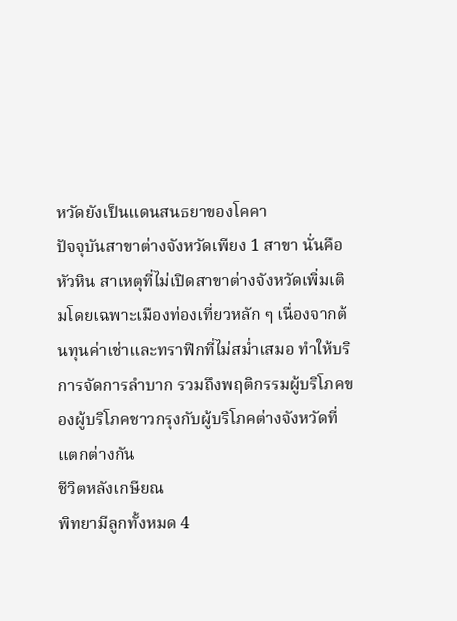หวัดยังเป็นแดนสนธยาของโคคา
ปัจจุบันสาขาต่างจังหวัดเพียง 1 สาขา นั่นคือ หัวหิน สาเหตุที่ไม่เปิดสาขาต่างจังหวัดเพิ่มเติมโดยเฉพาะเมืองท่องเที่ยวหลัก ๆ เนื่องจากต้นทุนค่าเช่าและทราฟิกที่ไม่สม่ำเสมอ ทำให้บริการจัดการลำบาก รวมถึงพฤติกรรมผู้บริโภคของผู้บริโภคชาวกรุงกับผู้บริโภคต่างจังหวัดที่แตกต่างกัน
ชีวิตหลังเกษียณ
พิทยามีลูกทั้งหมด 4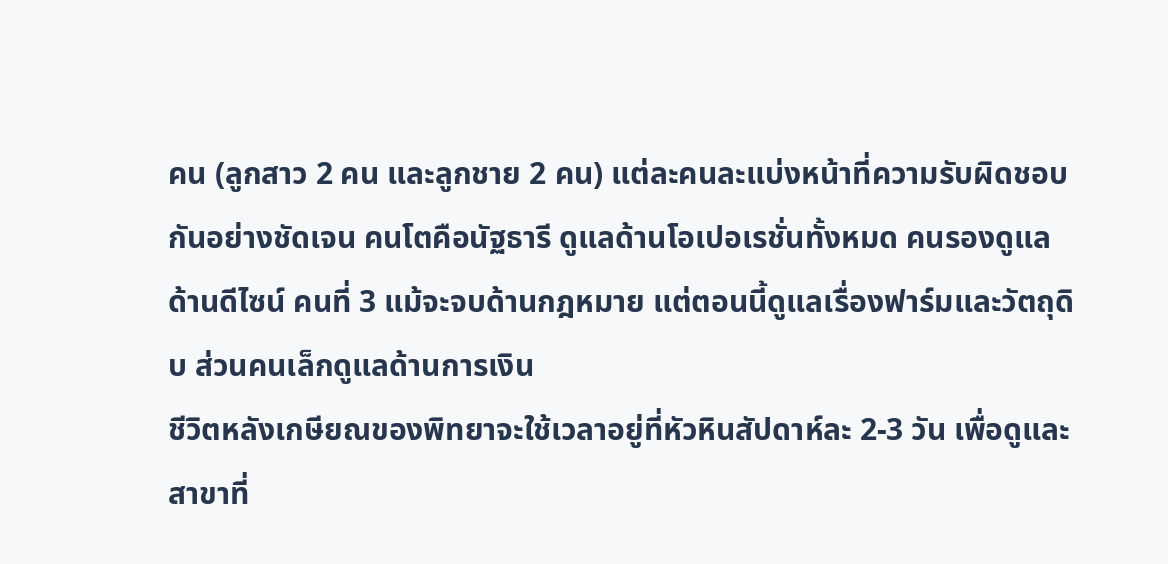คน (ลูกสาว 2 คน และลูกชาย 2 คน) แต่ละคนละแบ่งหน้าที่ความรับผิดชอบกันอย่างชัดเจน คนโตคือนัฐธารี ดูแลด้านโอเปอเรชั่นทั้งหมด คนรองดูแลด้านดีไซน์ คนที่ 3 แม้จะจบด้านกฎหมาย แต่ตอนนี้ดูแลเรื่องฟาร์มและวัตถุดิบ ส่วนคนเล็กดูแลด้านการเงิน
ชีวิตหลังเกษียณของพิทยาจะใช้เวลาอยู่ที่หัวหินสัปดาห์ละ 2-3 วัน เพื่อดูและสาขาที่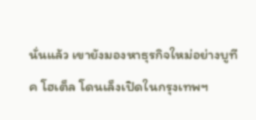นั่นแล้ว เขายังมองหาธุรกิจใหม่อย่างบูทีค โฮเต็ล โดนเล็งเปิดในกรุงเทพฯ